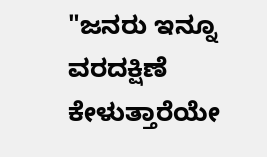"ಜನರು ಇನ್ನೂ ವರದಕ್ಷಿಣೆ ಕೇಳುತ್ತಾರೆಯೇ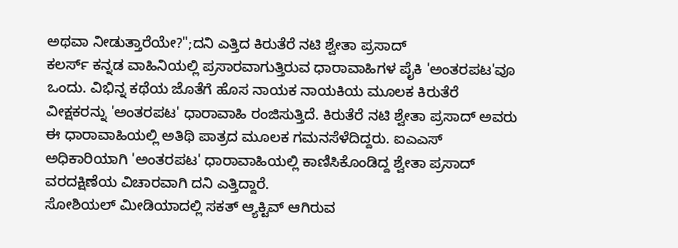ಅಥವಾ ನೀಡುತ್ತಾರೆಯೇ?";ದನಿ ಎತ್ತಿದ ಕಿರುತೆರೆ ನಟಿ ಶ್ವೇತಾ ಪ್ರಸಾದ್
ಕಲರ್ಸ್ ಕನ್ನಡ ವಾಹಿನಿಯಲ್ಲಿ ಪ್ರಸಾರವಾಗುತ್ತಿರುವ ಧಾರಾವಾಹಿಗಳ ಪೈಕಿ 'ಅಂತರಪಟ'ವೂ ಒಂದು. ವಿಭಿನ್ನ ಕಥೆಯ ಜೊತೆಗೆ ಹೊಸ ನಾಯಕ ನಾಯಕಿಯ ಮೂಲಕ ಕಿರುತೆರೆ ವೀಕ್ಷಕರನ್ನು 'ಅಂತರಪಟ' ಧಾರಾವಾಹಿ ರಂಜಿಸುತ್ತಿದೆ. ಕಿರುತೆರೆ ನಟಿ ಶ್ವೇತಾ ಪ್ರಸಾದ್ ಅವರು ಈ ಧಾರಾವಾಹಿಯಲ್ಲಿ ಅತಿಥಿ ಪಾತ್ರದ ಮೂಲಕ ಗಮನಸೆಳೆದಿದ್ದರು. ಐಎಎಸ್ ಅಧಿಕಾರಿಯಾಗಿ 'ಅಂತರಪಟ' ಧಾರಾವಾಹಿಯಲ್ಲಿ ಕಾಣಿಸಿಕೊಂಡಿದ್ದ ಶ್ವೇತಾ ಪ್ರಸಾದ್ ವರದಕ್ಷಿಣೆಯ ವಿಚಾರವಾಗಿ ದನಿ ಎತ್ತಿದ್ದಾರೆ.
ಸೋಶಿಯಲ್ ಮೀಡಿಯಾದಲ್ಲಿ ಸಕತ್ ಆ್ಯಕ್ಟಿವ್ ಆಗಿರುವ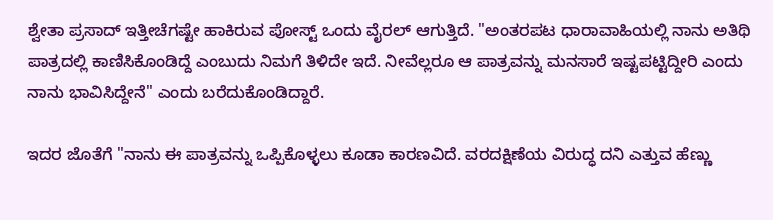ಶ್ವೇತಾ ಪ್ರಸಾದ್ ಇತ್ತೀಚೆಗಷ್ಟೇ ಹಾಕಿರುವ ಪೋಸ್ಟ್ ಒಂದು ವೈರಲ್ ಆಗುತ್ತಿದೆ. "ಅಂತರಪಟ ಧಾರಾವಾಹಿಯಲ್ಲಿ ನಾನು ಅತಿಥಿ ಪಾತ್ರದಲ್ಲಿ ಕಾಣಿಸಿಕೊಂಡಿದ್ದೆ ಎಂಬುದು ನಿಮಗೆ ತಿಳಿದೇ ಇದೆ. ನೀವೆಲ್ಲರೂ ಆ ಪಾತ್ರವನ್ನು ಮನಸಾರೆ ಇಷ್ಟಪಟ್ಟಿದ್ದೀರಿ ಎಂದು ನಾನು ಭಾವಿಸಿದ್ದೇನೆ" ಎಂದು ಬರೆದುಕೊಂಡಿದ್ದಾರೆ.

ಇದರ ಜೊತೆಗೆ "ನಾನು ಈ ಪಾತ್ರವನ್ನು ಒಪ್ಪಿಕೊಳ್ಳಲು ಕೂಡಾ ಕಾರಣವಿದೆ. ವರದಕ್ಷಿಣೆಯ ವಿರುದ್ಧ ದನಿ ಎತ್ತುವ ಹೆಣ್ಣು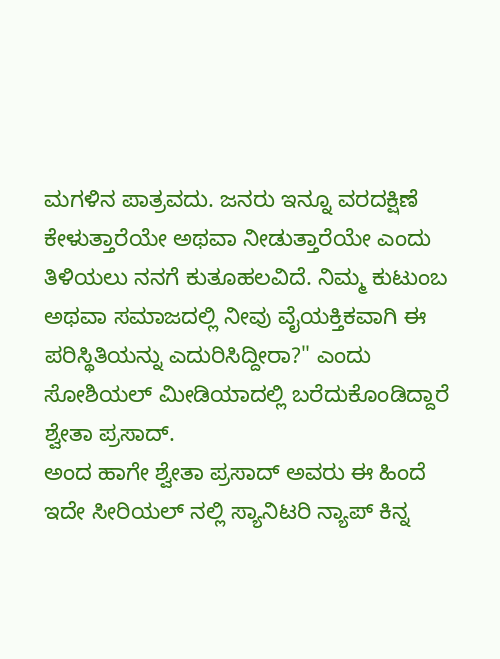ಮಗಳಿನ ಪಾತ್ರವದು. ಜನರು ಇನ್ನೂ ವರದಕ್ಷಿಣೆ ಕೇಳುತ್ತಾರೆಯೇ ಅಥವಾ ನೀಡುತ್ತಾರೆಯೇ ಎಂದು ತಿಳಿಯಲು ನನಗೆ ಕುತೂಹಲವಿದೆ. ನಿಮ್ಮ ಕುಟುಂಬ ಅಥವಾ ಸಮಾಜದಲ್ಲಿ ನೀವು ವೈಯಕ್ತಿಕವಾಗಿ ಈ ಪರಿಸ್ಥಿತಿಯನ್ನು ಎದುರಿಸಿದ್ದೀರಾ?" ಎಂದು ಸೋಶಿಯಲ್ ಮೀಡಿಯಾದಲ್ಲಿ ಬರೆದುಕೊಂಡಿದ್ದಾರೆ ಶ್ವೇತಾ ಪ್ರಸಾದ್.
ಅಂದ ಹಾಗೇ ಶ್ವೇತಾ ಪ್ರಸಾದ್ ಅವರು ಈ ಹಿಂದೆ ಇದೇ ಸೀರಿಯಲ್ ನಲ್ಲಿ ಸ್ಯಾನಿಟರಿ ನ್ಯಾಪ್ ಕಿನ್ನ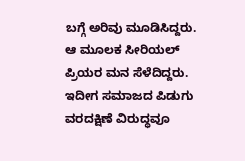ಬಗ್ಗೆ ಅರಿವು ಮೂಡಿಸಿದ್ದರು. ಆ ಮೂಲಕ ಸೀರಿಯಲ್ ಪ್ರಿಯರ ಮನ ಸೆಳೆದಿದ್ದರು. ಇದೀಗ ಸಮಾಜದ ಪಿಡುಗು ವರದಕ್ಷಿಣೆ ವಿರುದ್ಧವೂ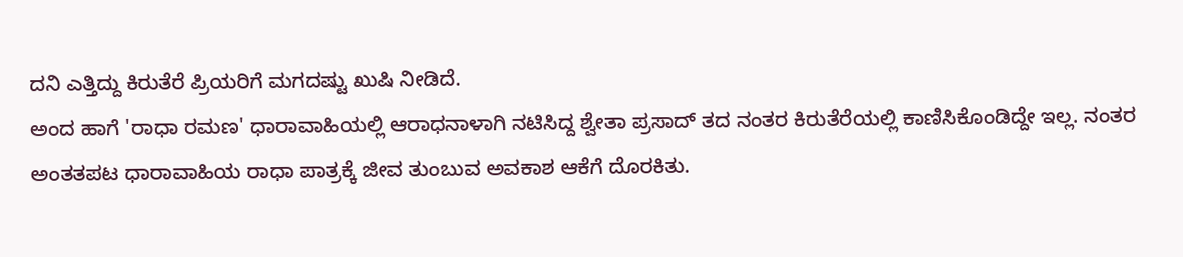ದನಿ ಎತ್ತಿದ್ದು ಕಿರುತೆರೆ ಪ್ರಿಯರಿಗೆ ಮಗದಷ್ಟು ಖುಷಿ ನೀಡಿದೆ.
ಅಂದ ಹಾಗೆ 'ರಾಧಾ ರಮಣ' ಧಾರಾವಾಹಿಯಲ್ಲಿ ಆರಾಧನಾಳಾಗಿ ನಟಿಸಿದ್ದ ಶ್ವೇತಾ ಪ್ರಸಾದ್ ತದ ನಂತರ ಕಿರುತೆರೆಯಲ್ಲಿ ಕಾಣಿಸಿಕೊಂಡಿದ್ದೇ ಇಲ್ಲ. ನಂತರ ಅಂತತಪಟ ಧಾರಾವಾಹಿಯ ರಾಧಾ ಪಾತ್ರಕ್ಕೆ ಜೀವ ತುಂಬುವ ಅವಕಾಶ ಆಕೆಗೆ ದೊರಕಿತು.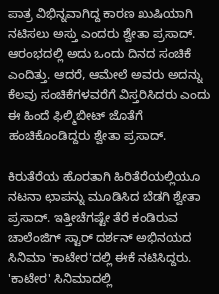ಪಾತ್ರ ವಿಭಿನ್ನವಾಗಿದ್ದ ಕಾರಣ ಖುಷಿಯಾಗಿ ನಟಿಸಲು ಅಸ್ತು ಎಂದರು ಶ್ವೇತಾ ಪ್ರಸಾದ್. ಆರಂಭದಲ್ಲಿ ಅದು ಒಂದು ದಿನದ ಸಂಚಿಕೆ ಎಂದಿತ್ತು. ಆದರೆ, ಆಮೇಲೆ ಅವರು ಅದನ್ನು ಕೆಲವು ಸಂಚಿಕೆಗಳವರೆಗೆ ವಿಸ್ತರಿಸಿದರು ಎಂದು ಈ ಹಿಂದೆ ಫಿಲ್ಮಿಬೀಟ್ ಜೊತೆಗೆ ಹಂಚಿಕೊಂಡಿದ್ದರು ಶ್ವೇತಾ ಪ್ರಸಾದ್.

ಕಿರುತೆರೆಯ ಹೊರತಾಗಿ ಹಿರಿತೆರೆಯಲ್ಲಿಯೂ ನಟನಾ ಛಾಪನ್ನು ಮೂಡಿಸಿದ ಬೆಡಗಿ ಶ್ವೇತಾ ಪ್ರಸಾದ್. ಇತ್ತೀಚೆಗಷ್ಟೇ ತೆರೆ ಕಂಡಿರುವ ಚಾಲೆಂಜಿಗ್ ಸ್ಟಾರ್ ದರ್ಶನ್ ಅಭಿನಯದ ಸಿನಿಮಾ 'ಕಾಟೇರ'ದಲ್ಲಿ ಈಕೆ ನಟಿಸಿದ್ದರು. 'ಕಾಟೇರ' ಸಿನಿಮಾದಲ್ಲಿ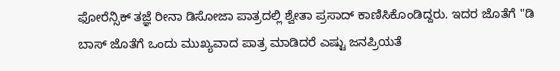ಫೋರೆನ್ಸಿಕ್ ತಜ್ಞೆ ರೀನಾ ಡಿಸೋಜಾ ಪಾತ್ರದಲ್ಲಿ ಶ್ವೇತಾ ಪ್ರಸಾದ್ ಕಾಣಿಸಿಕೊಂಡಿದ್ದರು. ಇದರ ಜೊತೆಗೆ "ಡಿ ಬಾಸ್ ಜೊತೆಗೆ ಒಂದು ಮುಖ್ಯವಾದ ಪಾತ್ರ ಮಾಡಿದರೆ ಎಷ್ಟು ಜನಪ್ರಿಯತೆ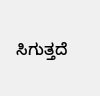ಸಿಗುತ್ತದೆ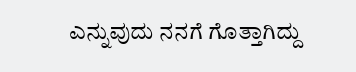ಎನ್ನುವುದು ನನಗೆ ಗೊತ್ತಾಗಿದ್ದು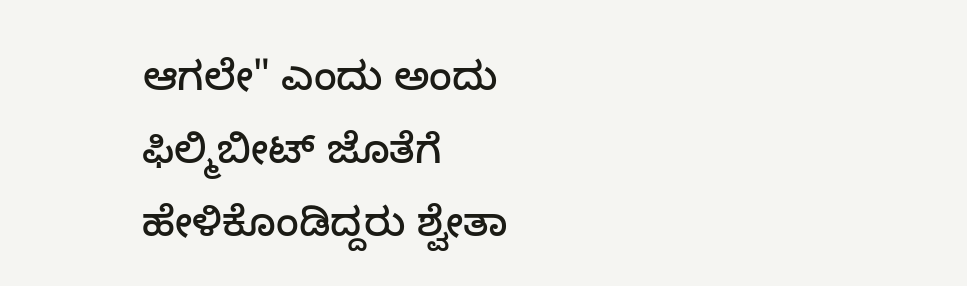ಆಗಲೇ" ಎಂದು ಅಂದು ಫಿಲ್ಮಿಬೀಟ್ ಜೊತೆಗೆ ಹೇಳಿಕೊಂಡಿದ್ದರು ಶ್ವೇತಾ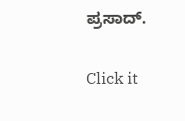ಪ್ರಸಾದ್.


Click it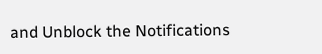and Unblock the Notifications